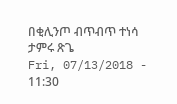በቂሊንጦ ብጥብጥ ተነሳ
ታምሩ ጽጌ
Fri, 07/13/2018 - 11:30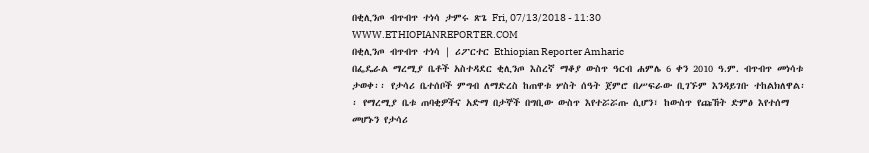በቂሊንጦ ብጥብጥ ተነሳ ታምሩ ጽጌ Fri, 07/13/2018 - 11:30
WWW.ETHIOPIANREPORTER.COM
በቂሊንጦ ብጥብጥ ተነሳ | ሪፖርተር Ethiopian Reporter Amharic
በፌዴራል ማረሚያ ቤቶች አስተዳደር ቂሊንጦ እስረኛ ማቆያ ውስጥ ዓርብ ሐምሌ 6 ቀን 2010 ዓ.ም. ብጥብጥ መነሳቱ ታወቀ፡፡ የታሳሪ ቤተሰቦች ምግብ ለማድረስ ከጠዋቱ ሦስት ሰዓት ጀምሮ በሥፍራው ቢገኙም እንዳይገቡ ተከልክለዋል፡፡ የማረሚያ ቤቱ ጠባቂዎችና አድማ በታኞች በግቢው ውስጥ እየተሯሯጡ ሲሆን፣ ከውስጥ የጩኸት ድምፅ እየተሰማ መሆኑን የታሳሪ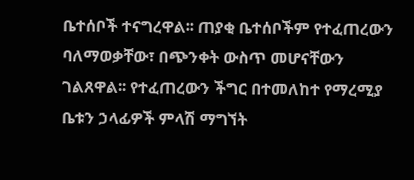ቤተሰቦች ተናግረዋል፡፡ ጠያቂ ቤተሰቦችም የተፈጠረውን ባለማወቃቸው፣ በጭንቀት ውስጥ መሆናቸውን ገልጸዋል፡፡ የተፈጠረውን ችግር በተመለከተ የማረሚያ ቤቱን ኃላፊዎች ምላሽ ማግኘት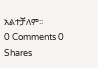አልተቻለም፡፡
0 Comments 0 Shares